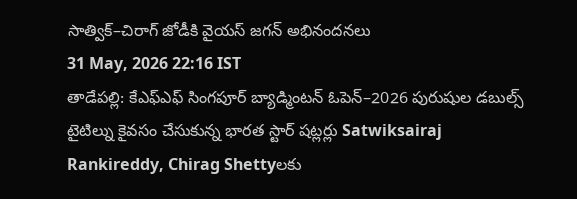సాత్విక్–చిరాగ్ జోడీకి వైయస్ జగన్ అభినందనలు
31 May, 2026 22:16 IST
తాడేపల్లి: కేఎఫ్ఎఫ్ సింగపూర్ బ్యాడ్మింటన్ ఓపెన్–2026 పురుషుల డబుల్స్ టైటిల్ను కైవసం చేసుకున్న భారత స్టార్ షట్లర్లు Satwiksairaj Rankireddy, Chirag Shettyలకు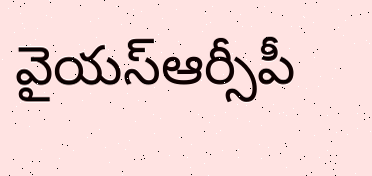వైయస్ఆర్సీపీ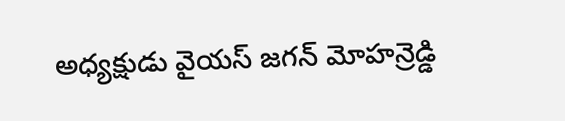అధ్యక్షుడు వైయస్ జగన్ మోహన్రెడ్డి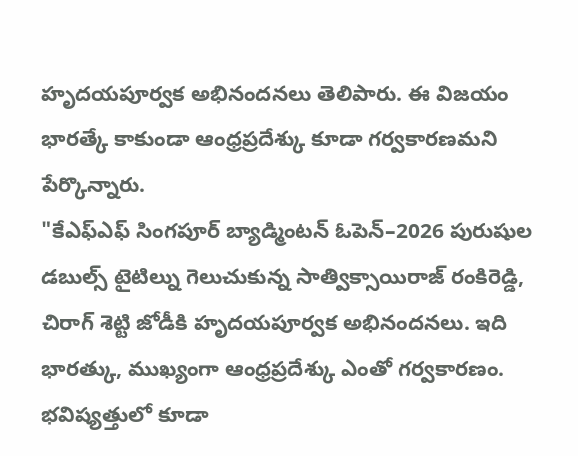హృదయపూర్వక అభినందనలు తెలిపారు. ఈ విజయం భారత్కే కాకుండా ఆంధ్రప్రదేశ్కు కూడా గర్వకారణమని పేర్కొన్నారు.
"కేఎఫ్ఎఫ్ సింగపూర్ బ్యాడ్మింటన్ ఓపెన్–2026 పురుషుల డబుల్స్ టైటిల్ను గెలుచుకున్న సాత్విక్సాయిరాజ్ రంకిరెడ్డి, చిరాగ్ శెట్టి జోడీకి హృదయపూర్వక అభినందనలు. ఇది భారత్కు, ముఖ్యంగా ఆంధ్రప్రదేశ్కు ఎంతో గర్వకారణం. భవిష్యత్తులో కూడా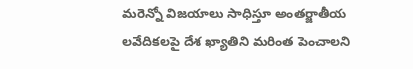మరెన్నో విజయాలు సాధిస్తూ అంతర్జాతీయ లవేదికలపై దేశ ఖ్యాతిని మరింత పెంచాలని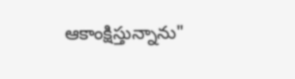ఆకాంక్షిస్తున్నాను"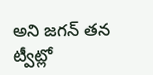అని జగన్ తన ట్వీట్లో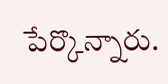పేర్కొన్నారు.